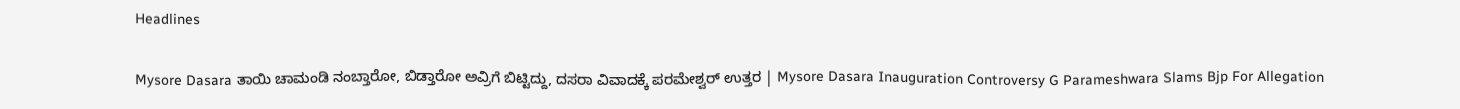Headlines

Mysore Dasara ತಾಯಿ ಚಾಮಂಡಿ ನಂಬ್ತಾರೋ, ಬಿಡ್ತಾರೋ ಅವ್ರಿಗೆ ಬಿಟ್ಟಿದ್ದು, ದಸರಾ ವಿವಾದಕ್ಕೆ ಪರಮೇಶ್ವರ್ ಉತ್ತರ | Mysore Dasara Inauguration Controversy G Parameshwara Slams Bjp For Allegation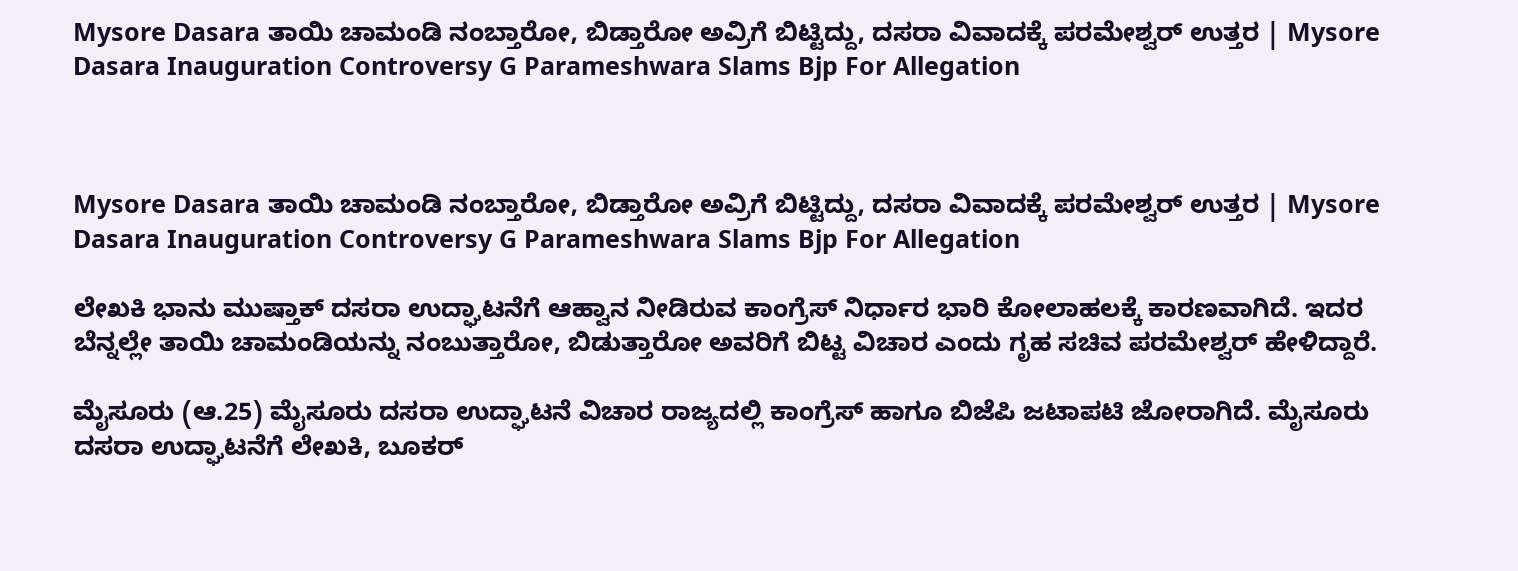Mysore Dasara ತಾಯಿ ಚಾಮಂಡಿ ನಂಬ್ತಾರೋ, ಬಿಡ್ತಾರೋ ಅವ್ರಿಗೆ ಬಿಟ್ಟಿದ್ದು, ದಸರಾ ವಿವಾದಕ್ಕೆ ಪರಮೇಶ್ವರ್ ಉತ್ತರ | Mysore Dasara Inauguration Controversy G Parameshwara Slams Bjp For Allegation



Mysore Dasara ತಾಯಿ ಚಾಮಂಡಿ ನಂಬ್ತಾರೋ, ಬಿಡ್ತಾರೋ ಅವ್ರಿಗೆ ಬಿಟ್ಟಿದ್ದು, ದಸರಾ ವಿವಾದಕ್ಕೆ ಪರಮೇಶ್ವರ್ ಉತ್ತರ | Mysore Dasara Inauguration Controversy G Parameshwara Slams Bjp For Allegation

ಲೇಖಕಿ ಭಾನು ಮುಷ್ತಾಕ್ ದಸರಾ ಉದ್ಘಾಟನೆಗೆ ಆಹ್ವಾನ ನೀಡಿರುವ ಕಾಂಗ್ರೆಸ್ ನಿರ್ಧಾರ ಭಾರಿ ಕೋಲಾಹಲಕ್ಕೆ ಕಾರಣವಾಗಿದೆ. ಇದರ ಬೆನ್ನಲ್ಲೇ ತಾಯಿ ಚಾಮಂಡಿಯನ್ನು ನಂಬುತ್ತಾರೋ, ಬಿಡುತ್ತಾರೋ ಅವರಿಗೆ ಬಿಟ್ಟ ವಿಚಾರ ಎಂದು ಗೃಹ ಸಚಿವ ಪರಮೇಶ್ವರ್ ಹೇಳಿದ್ದಾರೆ.

ಮೈಸೂರು (ಆ.25) ಮೈಸೂರು ದಸರಾ ಉದ್ಘಾಟನೆ ವಿಚಾರ ರಾಜ್ಯದಲ್ಲಿ ಕಾಂಗ್ರೆಸ್ ಹಾಗೂ ಬಿಜೆಪಿ ಜಟಾಪಟಿ ಜೋರಾಗಿದೆ. ಮೈಸೂರು ದಸರಾ ಉದ್ಘಾಟನೆಗೆ ಲೇಖಕಿ, ಬೂಕರ್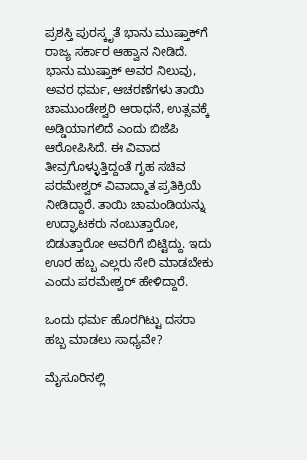ಪ್ರಶಸ್ತಿ ಪುರಸ್ಕೃತೆ ಭಾನು ಮುಷ್ತಾಕ್‌ಗೆ ರಾಜ್ಯ ಸರ್ಕಾರ ಆಹ್ವಾನ ನೀಡಿದೆ. ಭಾನು ಮುಷ್ತಾಕ್ ಅವರ ನಿಲುವು, ಅವರ ಧರ್ಮ, ಆಚರಣೆಗಳು ತಾಯಿ ಚಾಮುಂಡೇಶ್ವರಿ ಆರಾಧನೆ, ಉತ್ಸವಕ್ಕೆ ಅಡ್ಡಿಯಾಗಲಿದೆ ಎಂದು ಬಿಜೆಪಿ ಆರೋಪಿಸಿದೆ. ಈ ವಿವಾದ ತೀವ್ರಗೊಳ್ಳುತ್ತಿದ್ದಂತೆ ಗೃಹ ಸಚಿವ ಪರಮೇಶ್ವರ್ ವಿವಾದ್ಮಾತ ಪ್ರತಿಕ್ರಿಯೆ ನೀಡಿದ್ದಾರೆ. ತಾಯಿ ಚಾಮಂಡಿಯನ್ನು ಉದ್ಘಾಟಕರು ನಂಬುತ್ತಾರೋ, ಬಿಡುತ್ತಾರೋ ಅವರಿಗೆ ಬಿಟ್ಟಿದ್ದು. ಇದು ಊರ ಹಬ್ಬ ಎಲ್ಲರು ಸೇರಿ ಮಾಡಬೇಕು ಎಂದು ಪರಮೇಶ್ವರ್ ಹೇಳಿದ್ದಾರೆ.

ಒಂದು ಧರ್ಮ ಹೊರಗಿಟ್ಟು ದಸರಾ ಹಬ್ಬ ಮಾಡಲು ಸಾಧ್ಯವೇ?

ಮೈಸೂರಿನಲ್ಲಿ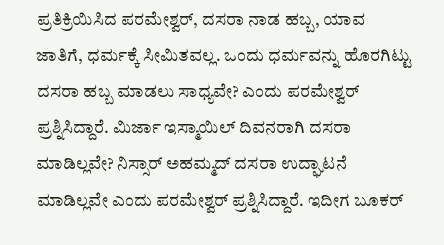ಪ್ರತಿಕ್ರಿಯಿಸಿದ ಪರಮೇಶ್ವರ್, ದಸರಾ ನಾಡ ಹಬ್ಬ, ಯಾವ ಜಾತಿಗೆ, ಧರ್ಮಕ್ಕೆ ಸೀಮಿತವಲ್ಲ. ಒಂದು ಧರ್ಮವನ್ನು ಹೊರಗಿಟ್ಟು ದಸರಾ ಹಬ್ಬ ಮಾಡಲು ಸಾಧ್ಯವೇ? ಎಂದು ಪರಮೇಶ್ವರ್ ಪ್ರಶ್ನಿಸಿದ್ದಾರೆ. ಮಿರ್ಜಾ ಇಸ್ಮಾಯಿಲ್ ದಿವನರಾಗಿ ದಸರಾ ಮಾಡಿಲ್ಲವೇ? ನಿಸ್ಸಾರ್ ಅಹಮ್ಮದ್ ದಸರಾ ಉದ್ಘಾಟನೆ ಮಾಡಿಲ್ಲವೇ ಎಂದು ಪರಮೇಶ್ವರ್ ಪ್ರಶ್ನಿಸಿದ್ದಾರೆ. ಇದೀಗ ಬೂಕರ್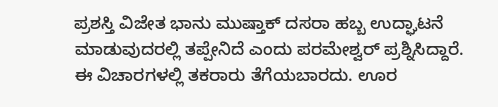ಪ್ರಶಸ್ತಿ ವಿಜೇತ ಭಾನು ಮುಷ್ತಾಕ್ ದಸರಾ ಹಬ್ಬ ಉದ್ಘಾಟನೆ ಮಾಡುವುದರಲ್ಲಿ ತಪ್ಪೇನಿದೆ ಎಂದು ಪರಮೇಶ್ವರ್ ಪ್ರಶ್ನಿಸಿದ್ದಾರೆ. ಈ ವಿಚಾರಗಳಲ್ಲಿ ತಕರಾರು ತೆಗೆಯಬಾರದು. ಊರ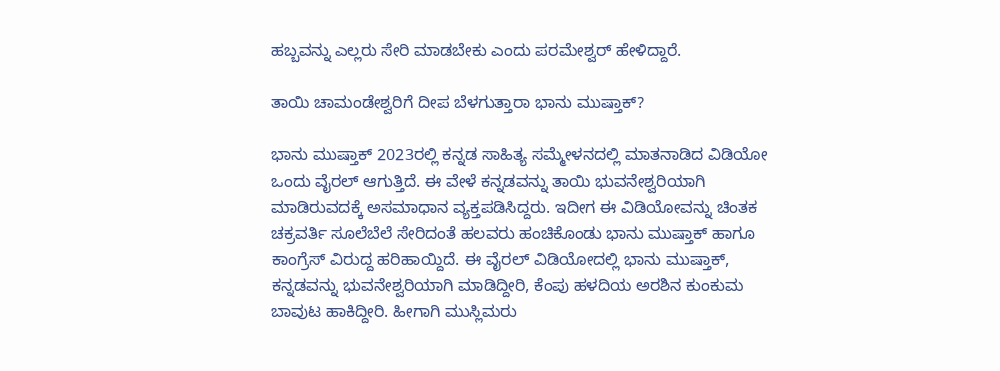ಹಬ್ಬವನ್ನು ಎಲ್ಲರು ಸೇರಿ ಮಾಡಬೇಕು ಎಂದು ಪರಮೇಶ್ವರ್ ಹೇಳಿದ್ದಾರೆ.

ತಾಯಿ ಚಾಮಂಡೇಶ್ವರಿಗೆ ದೀಪ ಬೆಳಗುತ್ತಾರಾ ಭಾನು ಮುಷ್ತಾಕ್?

ಭಾನು ಮುಷ್ತಾಕ್ 2023ರಲ್ಲಿ ಕನ್ನಡ ಸಾಹಿತ್ಯ ಸಮ್ಮೇಳನದಲ್ಲಿ ಮಾತನಾಡಿದ ವಿಡಿಯೋ ಒಂದು ವೈರಲ್ ಆಗುತ್ತಿದೆ. ಈ ವೇಳೆ ಕನ್ನಡವನ್ನು ತಾಯಿ ಭುವನೇಶ್ವರಿಯಾಗಿ ಮಾಡಿರುವದಕ್ಕೆ ಅಸಮಾಧಾನ ವ್ಯಕ್ತಪಡಿಸಿದ್ದರು. ಇದೀಗ ಈ ವಿಡಿಯೋವನ್ನು ಚಿಂತಕ ಚಕ್ರವರ್ತಿ ಸೂಲೆಬೆಲೆ ಸೇರಿದಂತೆ ಹಲವರು ಹಂಚಿಕೊಂಡು ಭಾನು ಮುಷ್ತಾಕ್ ಹಾಗೂ ಕಾಂಗ್ರೆಸ್ ವಿರುದ್ದ ಹರಿಹಾಯ್ದಿದೆ. ಈ ವೈರಲ್ ವಿಡಿಯೋದಲ್ಲಿ ಭಾನು ಮುಷ್ತಾಕ್, ಕನ್ನಡವನ್ನು ಭುವನೇಶ್ವರಿಯಾಗಿ ಮಾಡಿದ್ದೀರಿ, ಕೆಂಪು ಹಳದಿಯ ಅರಶಿನ ಕುಂಕುಮ ಬಾವುಟ ಹಾಕಿದ್ದೀರಿ. ಹೀಗಾಗಿ ಮುಸ್ಲಿಮರು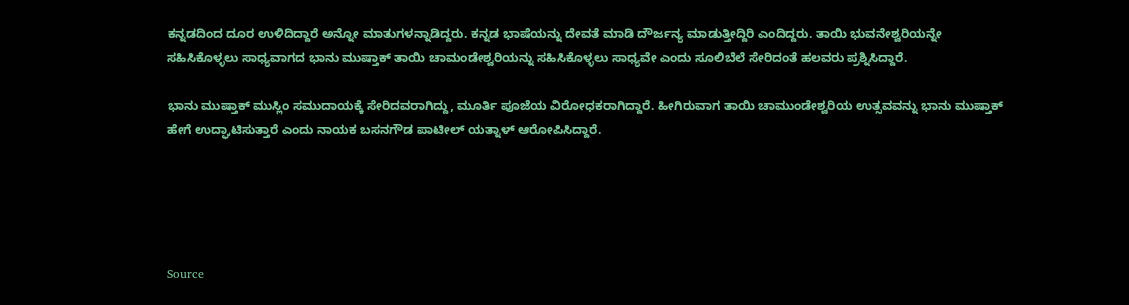ಕನ್ನಡದಿಂದ ದೂರ ಉಳಿದಿದ್ದಾರೆ ಅನ್ನೋ ಮಾತುಗಳನ್ನಾಡಿದ್ದರು. ಕನ್ನಡ ಭಾಷೆಯನ್ನು ದೇವತೆ ಮಾಡಿ ದೌರ್ಜನ್ಯ ಮಾಡುತ್ತೀದ್ದಿರಿ ಎಂದಿದ್ದರು. ತಾಯಿ ಭುವನೇಶ್ವರಿಯನ್ನೇ ಸಹಿಸಿಕೊಳ್ಳಲು ಸಾಧ್ಯವಾಗದ ಭಾನು ಮುಷ್ತಾಕ್ ತಾಯಿ ಚಾಮಂಡೇಶ್ವರಿಯನ್ನು ಸಹಿಸಿಕೊಳ್ಳಲು ಸಾಧ್ಯವೇ ಎಂದು ಸೂಲಿಬೆಲೆ ಸೇರಿದಂತೆ ಹಲವರು ಪ್ರಶ್ನಿಸಿದ್ದಾರೆ.

ಭಾನು ಮುಷ್ತಾಕ್ ಮುಸ್ಲಿಂ ಸಮುದಾಯಕ್ಕೆ ಸೇರಿದವರಾಗಿದ್ದು, ಮೂರ್ತಿ ಪೂಜೆಯ ವಿರೋಧಕರಾಗಿದ್ದಾರೆ. ಹೀಗಿರುವಾಗ ತಾಯಿ ಚಾಮುಂಡೇಶ್ವರಿಯ ಉತ್ಸವವನ್ನು ಭಾನು ಮುಷ್ತಾಕ್ ಹೇಗೆ ಉದ್ಘಾಟಿಸುತ್ತಾರೆ ಎಂದು ನಾಯಕ ಬಸನಗೌಡ ಪಾಟೀಲ್ ಯತ್ನಾಳ್ ಆರೋಪಿಸಿದ್ದಾರೆ.





Source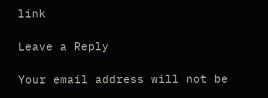link

Leave a Reply

Your email address will not be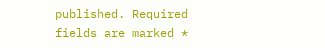published. Required fields are marked *